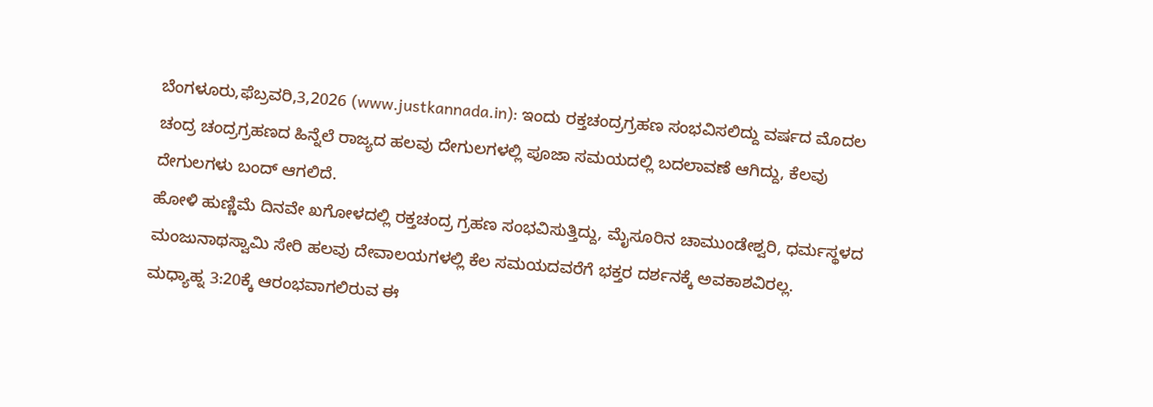ಬೆಂಗಳೂರು,ಫೆಬ್ರವರಿ,3,2026 (www.justkannada.in): ಇಂದು ರಕ್ತಚಂದ್ರಗ್ರಹಣ ಸಂಭವಿಸಲಿದ್ದು ವರ್ಷದ ಮೊದಲ ಚಂದ್ರ ಚಂದ್ರಗ್ರಹಣದ ಹಿನ್ನೆಲೆ ರಾಜ್ಯದ ಹಲವು ದೇಗುಲಗಳಲ್ಲಿ ಪೂಜಾ ಸಮಯದಲ್ಲಿ ಬದಲಾವಣೆ ಆಗಿದ್ದು, ಕೆಲವು ದೇಗುಲಗಳು ಬಂದ್ ಆಗಲಿದೆ.
ಹೋಳಿ ಹುಣ್ಣಿಮೆ ದಿನವೇ ಖಗೋಳದಲ್ಲಿ ರಕ್ತಚಂದ್ರ ಗ್ರಹಣ ಸಂಭವಿಸುತ್ತಿದ್ದು, ಮೈಸೂರಿನ ಚಾಮುಂಡೇಶ್ವರಿ, ಧರ್ಮಸ್ಥಳದ ಮಂಜುನಾಥಸ್ವಾಮಿ ಸೇರಿ ಹಲವು ದೇವಾಲಯಗಳಲ್ಲಿ ಕೆಲ ಸಮಯದವರೆಗೆ ಭಕ್ತರ ದರ್ಶನಕ್ಕೆ ಅವಕಾಶವಿರಲ್ಲ.
ಮಧ್ಯಾಹ್ನ 3:20ಕ್ಕೆ ಆರಂಭವಾಗಲಿರುವ ಈ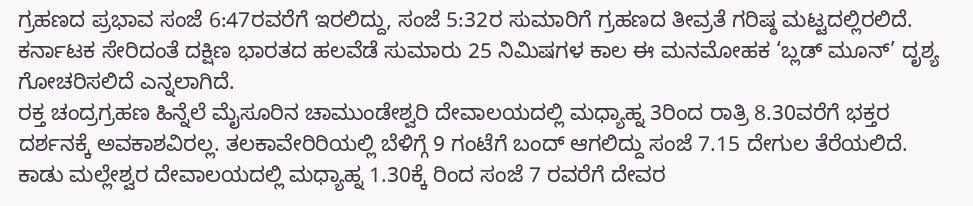ಗ್ರಹಣದ ಪ್ರಭಾವ ಸಂಜೆ 6:47ರವರೆಗೆ ಇರಲಿದ್ದು, ಸಂಜೆ 5:32ರ ಸುಮಾರಿಗೆ ಗ್ರಹಣದ ತೀವ್ರತೆ ಗರಿಷ್ಠ ಮಟ್ಟದಲ್ಲಿರಲಿದೆ. ಕರ್ನಾಟಕ ಸೇರಿದಂತೆ ದಕ್ಷಿಣ ಭಾರತದ ಹಲವೆಡೆ ಸುಮಾರು 25 ನಿಮಿಷಗಳ ಕಾಲ ಈ ಮನಮೋಹಕ ‘ಬ್ಲಡ್ ಮೂನ್’ ದೃಶ್ಯ ಗೋಚರಿಸಲಿದೆ ಎನ್ನಲಾಗಿದೆ.
ರಕ್ತ ಚಂದ್ರಗ್ರಹಣ ಹಿನ್ನೆಲೆ ಮೈಸೂರಿನ ಚಾಮುಂಡೇಶ್ವರಿ ದೇವಾಲಯದಲ್ಲಿ ಮಧ್ಯಾಹ್ನ 3ರಿಂದ ರಾತ್ರಿ 8.30ವರೆಗೆ ಭಕ್ತರ ದರ್ಶನಕ್ಕೆ ಅವಕಾಶವಿರಲ್ಲ. ತಲಕಾವೇರಿರಿಯಲ್ಲಿ ಬೆಳಿಗ್ಗೆ 9 ಗಂಟೆಗೆ ಬಂದ್ ಆಗಲಿದ್ದು ಸಂಜೆ 7.15 ದೇಗುಲ ತೆರೆಯಲಿದೆ. ಕಾಡು ಮಲ್ಲೇಶ್ವರ ದೇವಾಲಯದಲ್ಲಿ ಮಧ್ಯಾಹ್ನ 1.30ಕ್ಕೆ ರಿಂದ ಸಂಜೆ 7 ರವರೆಗೆ ದೇವರ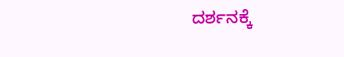ದರ್ಶನಕ್ಕೆ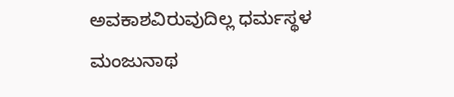ಅವಕಾಶವಿರುವುದಿಲ್ಲ ಧರ್ಮಸ್ಥಳ ಮಂಜುನಾಥ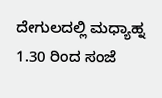ದೇಗುಲದಲ್ಲಿ ಮಧ್ಯಾಹ್ನ 1.30 ರಿಂದ ಸಂಜೆ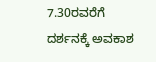7.30ರವರೆಗೆ ದರ್ಶನಕ್ಕೆ ಅವಕಾಶ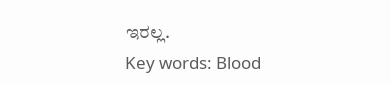ಇರಲ್ಲ.
Key words: Blood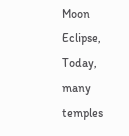Moon Eclipse, Today, many temples